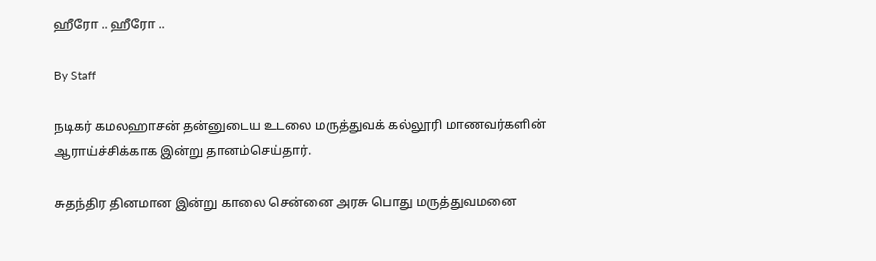ஹீரோ .. ஹீரோ ..

By Staff

நடிகர் கமலஹாசன் தன்னுடைய உடலை மருத்துவக் கல்லூரி மாணவர்களின் ஆராய்ச்சிக்காக இன்று தானம்செய்தார்.

சுதந்திர தினமான இன்று காலை சென்னை அரசு பொது மருத்துவமனை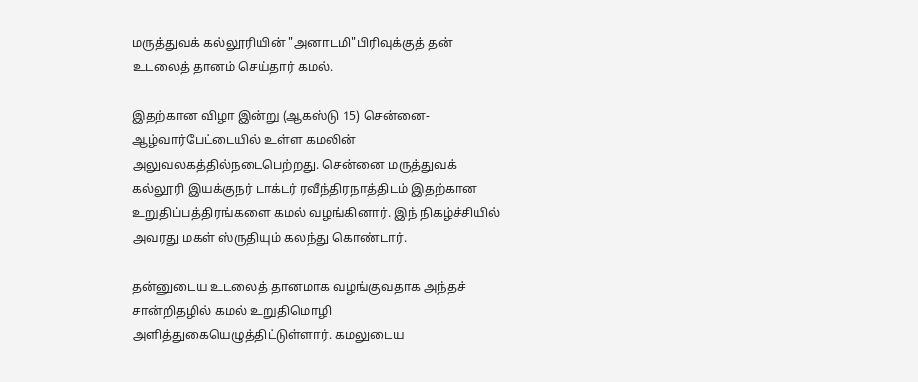மருத்துவக் கல்லூரியின் "அனாடமி"பிரிவுக்குத் தன் உடலைத் தானம் செய்தார் கமல்.

இதற்கான விழா இன்று (ஆகஸ்டு 15) சென்னை-ஆழ்வார்பேட்டையில் உள்ள கமலின் அலுவலகத்தில்நடைபெற்றது. சென்னை மருத்துவக் கல்லூரி இயக்குநர் டாக்டர் ரவீந்திரநாத்திடம் இதற்கான உறுதிப்பத்திரங்களை கமல் வழங்கினார். இந் நிகழ்ச்சியில் அவரது மகள் ஸ்ருதியும் கலந்து கொண்டார்.

தன்னுடைய உடலைத் தானமாக வழங்குவதாக அந்தச் சான்றிதழில் கமல் உறுதிமொழி அளித்துகையெழுத்திட்டுள்ளார். கமலுடைய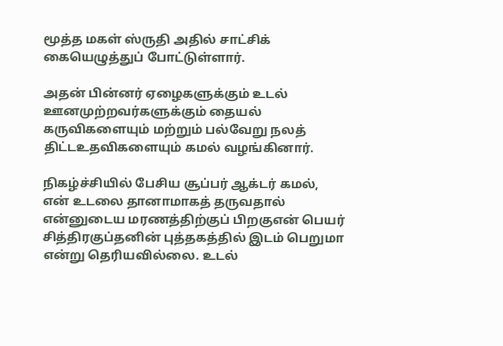மூத்த மகள் ஸ்ருதி அதில் சாட்சிக் கையெழுத்துப் போட்டுள்ளார்.

அதன் பின்னர் ஏழைகளுக்கும் உடல் ஊனமுற்றவர்களுக்கும் தையல் கருவிகளையும் மற்றும் பல்வேறு நலத் திட்டஉதவிகளையும் கமல் வழங்கினார்.

நிகழ்ச்சியில் பேசிய சூப்பர் ஆக்டர் கமல், என் உடலை தானாமாகத் தருவதால் என்னுடைய மரணத்திற்குப் பிறகுஎன் பெயர் சித்திரகுப்தனின் புத்தகத்தில் இடம் பெறுமா என்று தெரியவில்லை. உடல்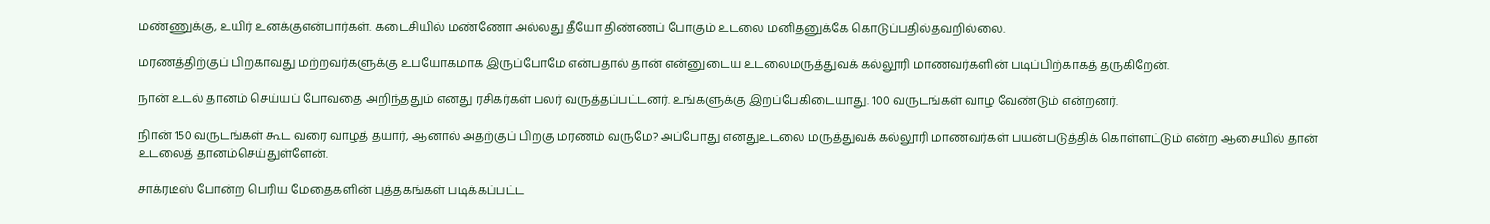மண்ணுக்கு, உயிர் உனக்குஎன்பார்கள். கடைசியில் மண்ணோ அல்லது தீயோ திண்ணப் போகும் உடலை மனிதனுக்கே கொடுப்பதில்தவறில்லை.

மரணத்திற்குப் பிறகாவது மற்றவர்களுக்கு உபயோகமாக இருப்போமே என்பதால் தான் என்னுடைய உடலைமருத்துவக் கல்லூரி மாணவர்களின் படிப்பிற்காகத் தருகிறேன்.

நான் உடல் தானம் செய்யப் போவதை அறிந்ததும் எனது ரசிகர்கள் பலர் வருத்தப்பட்டனர். உங்களுக்கு இறப்பேகிடையாது. 100 வருடங்கள் வாழ வேண்டும் என்றனர்.

நிான் 150 வருடங்கள் கூட வரை வாழத் தயார், ஆனால் அதற்குப் பிறகு மரணம் வருமே? அப்போது எனதுஉடலை மருத்துவக் கல்லூரி மாணவர்கள் பயன்படுத்திக் கொள்ளட்டும் என்ற ஆசையில் தான் உடலைத் தானம்செய்துள்ளேன்.

சாக்ரடீஸ் போன்ற பெரிய மேதைகளின் புத்தகங்கள் படிக்கப்பட்ட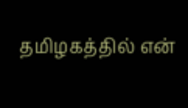தமிழகத்தில் என்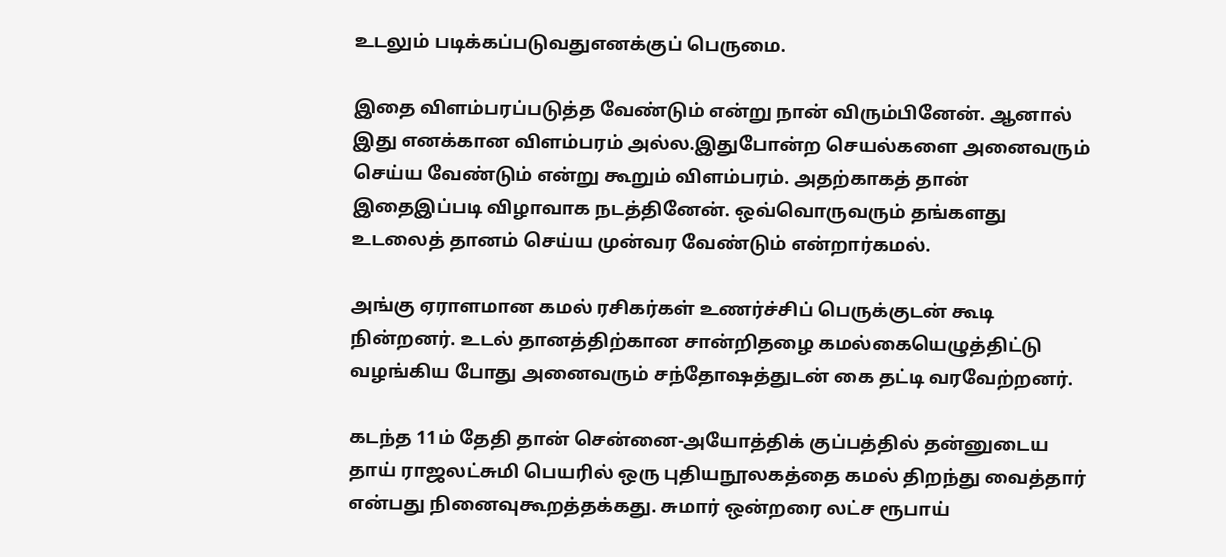உடலும் படிக்கப்படுவதுஎனக்குப் பெருமை.

இதை விளம்பரப்படுத்த வேண்டும் என்று நான் விரும்பினேன். ஆனால் இது எனக்கான விளம்பரம் அல்ல.இதுபோன்ற செயல்களை அனைவரும் செய்ய வேண்டும் என்று கூறும் விளம்பரம். அதற்காகத் தான் இதைஇப்படி விழாவாக நடத்தினேன். ஒவ்வொருவரும் தங்களது உடலைத் தானம் செய்ய முன்வர வேண்டும் என்றார்கமல்.

அங்கு ஏராளமான கமல் ரசிகர்கள் உணர்ச்சிப் பெருக்குடன் கூடி நின்றனர். உடல் தானத்திற்கான சான்றிதழை கமல்கையெழுத்திட்டு வழங்கிய போது அனைவரும் சந்தோஷத்துடன் கை தட்டி வரவேற்றனர்.

கடந்த 11ம் தேதி தான் சென்னை-அயோத்திக் குப்பத்தில் தன்னுடைய தாய் ராஜலட்சுமி பெயரில் ஒரு புதியநூலகத்தை கமல் திறந்து வைத்தார் என்பது நினைவுகூறத்தக்கது. சுமார் ஒன்றரை லட்ச ரூபாய்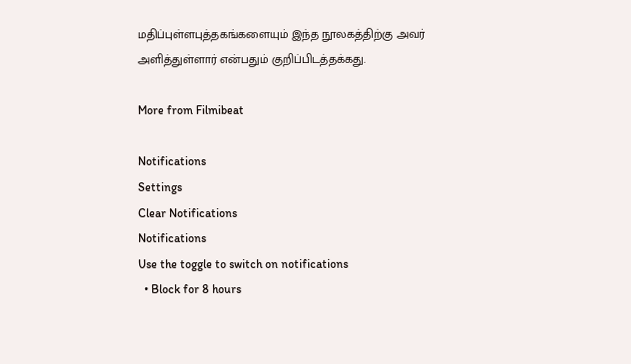மதிப்புள்ளபுத்தகங்களையும் இந்த நூலகத்திற்கு அவர் அளித்துள்ளார் என்பதும் குறிப்பிடத்தக்கது.

More from Filmibeat

Notifications
Settings
Clear Notifications
Notifications
Use the toggle to switch on notifications
  • Block for 8 hours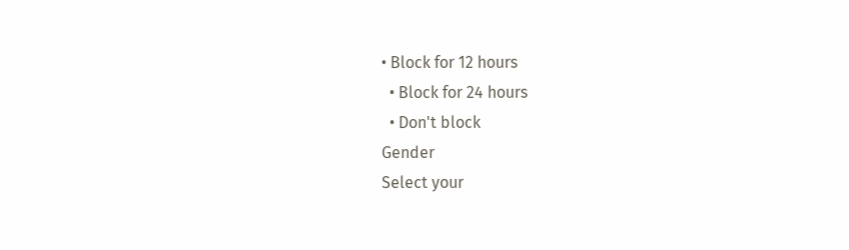• Block for 12 hours
  • Block for 24 hours
  • Don't block
Gender
Select your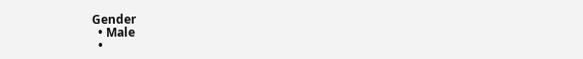Gender
  • Male
  •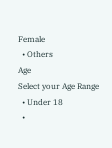Female
  • Others
Age
Select your Age Range
  • Under 18
  •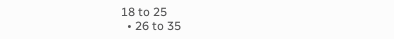18 to 25
  • 26 to 35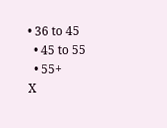• 36 to 45
  • 45 to 55
  • 55+
X